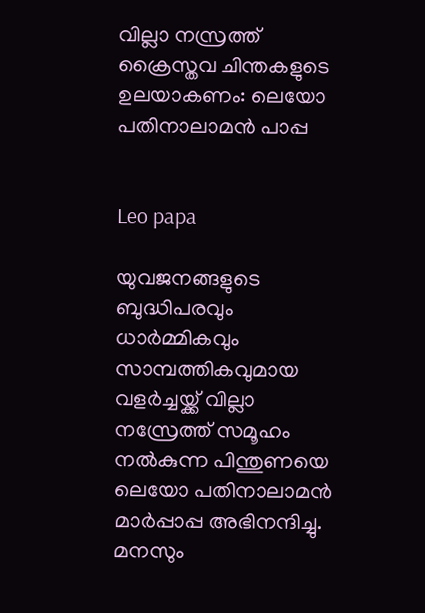വില്ലാ നസ്രത്ത് ക്രൈസ്തവ ചിന്തകളുടെ ഉലയാകണം: ലെയോ പതിനാലാമൻ പാപ്പ


Leo papa

യുവജനങ്ങളുടെ ബുദ്ധിപരവും ധാർമ്മികവും സാമ്പത്തികവുമായ വളർച്ചയ്ക്ക് വില്ലാ നസ്രേത്ത് സമൂഹം നൽകുന്ന പിന്തുണയെ ലെയോ പതിനാലാമൻ മാർപ്പാപ്പ അഭിനന്ദിച്ചു. മനസും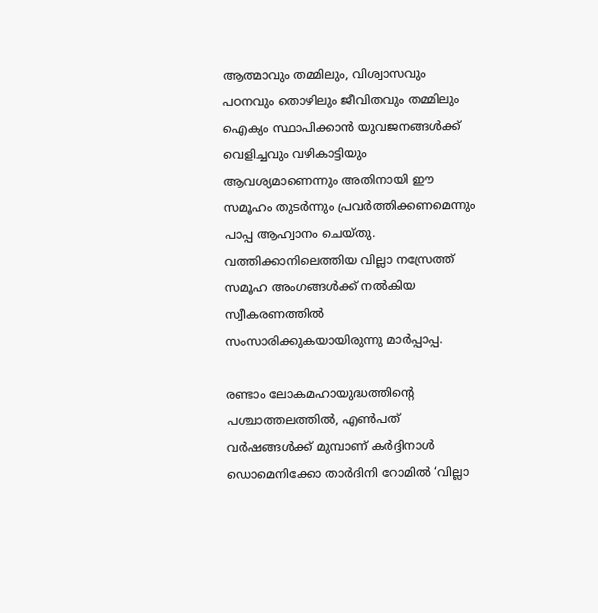ആത്മാവും തമ്മിലും, വിശ്വാസവും പഠനവും തൊഴിലും ജീവിതവും തമ്മിലും ഐക്യം സ്ഥാപിക്കാൻ യുവജനങ്ങൾക്ക് വെളിച്ചവും വഴികാട്ടിയും ആവശ്യമാണെന്നും അതിനായി ഈ സമൂഹം തുടർന്നും പ്രവർത്തിക്കണമെന്നും പാപ്പ ആഹ്വാനം ചെയ്തു. വത്തിക്കാനിലെത്തിയ വില്ലാ നസ്രേത്ത് സമൂഹ അംഗങ്ങൾക്ക് നൽകിയ സ്വീകരണത്തിൽ സംസാരിക്കുകയായിരുന്നു മാർപ്പാപ്പ.

രണ്ടാം ലോകമഹായുദ്ധത്തിന്റെ പശ്ചാത്തലത്തിൽ, എൺപത് വർഷങ്ങൾക്ക് മുമ്പാണ് കർദ്ദിനാൾ ഡൊമെനിക്കോ താർദിനി റോമിൽ ‘വില്ലാ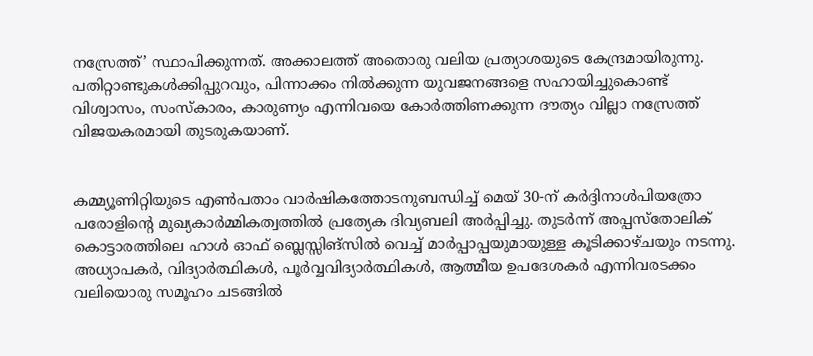നസ്രേത്ത്’ സ്ഥാപിക്കുന്നത്. അക്കാലത്ത് അതൊരു വലിയ പ്രത്യാശയുടെ കേന്ദ്രമായിരുന്നു. പതിറ്റാണ്ടുകൾക്കിപ്പുറവും, പിന്നാക്കം നിൽക്കുന്ന യുവജനങ്ങളെ സഹായിച്ചുകൊണ്ട് വിശ്വാസം, സംസ്കാരം, കാരുണ്യം എന്നിവയെ കോർത്തിണക്കുന്ന ദൗത്യം വില്ലാ നസ്രേത്ത് വിജയകരമായി തുടരുകയാണ്.


കമ്മ്യൂണിറ്റിയുടെ എൺപതാം വാർഷികത്തോടനുബന്ധിച്ച് മെയ് 30-ന് കർദ്ദിനാൾപിയത്രോ പരോളിന്റെ മുഖ്യകാർമ്മികത്വത്തിൽ പ്രത്യേക ദിവ്യബലി അർപ്പിച്ചു. തുടർന്ന് അപ്പസ്തോലിക് കൊട്ടാരത്തിലെ ഹാൾ ഓഫ് ബ്ലെസ്സിങ്സിൽ വെച്ച് മാർപ്പാപ്പയുമായുള്ള കൂടിക്കാഴ്ചയും നടന്നു. അധ്യാപകർ, വിദ്യാർത്ഥികൾ, പൂർവ്വവിദ്യാർത്ഥികൾ, ആത്മീയ ഉപദേശകർ എന്നിവരടക്കം വലിയൊരു സമൂഹം ചടങ്ങിൽ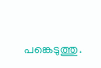പങ്കെടുത്തു.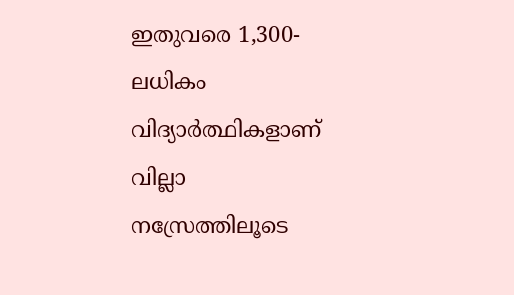ഇതുവരെ 1,300-ലധികം വിദ്യാർത്ഥികളാണ് വില്ലാ നസ്രേത്തിലൂടെ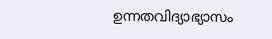ഉന്നതവിദ്യാഭ്യാസം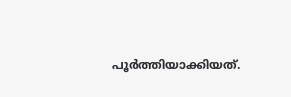പൂർത്തിയാക്കിയത്.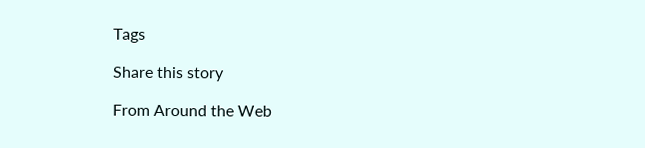Tags

Share this story

From Around the Web